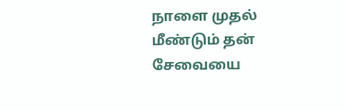நாளை முதல் மீண்டும் தன் சேவையை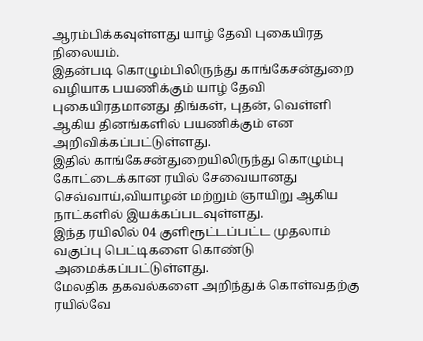ஆரம்பிக்கவுள்ளது யாழ் தேவி புகையிரத நிலையம்.
இதன்படி கொழும்பிலிருந்து காங்கேசன்துறை வழியாக பயணிக்கும் யாழ் தேவி புகையிரதமானது திங்கள், புதன், வெள்ளி ஆகிய தினங்களில் பயணிக்கும் என அறிவிக்கப்பட்டுள்ளது.
இதில் காங்கேசன்துறையிலிருந்து கொழும்பு கோட்டைக்கான ரயில் சேவையானது செவ்வாய்,வியாழன் மற்றும் ஞாயிறு ஆகிய நாட்களில் இயக்கப்படவுள்ளது.
இந்த ரயிலில் 04 குளிரூட்டப்பட்ட முதலாம் வகுப்பு பெட்டிகளை கொண்டு அமைக்கப்பட்டுள்ளது.
மேலதிக தகவல்களை அறிந்துக் கொள்வதற்கு ரயில்வே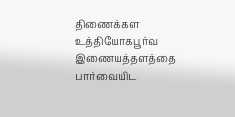திணைக்கள உத்தியோகபூர்வ இணையத்தளத்தை பார்வையிட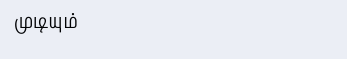முடியும்